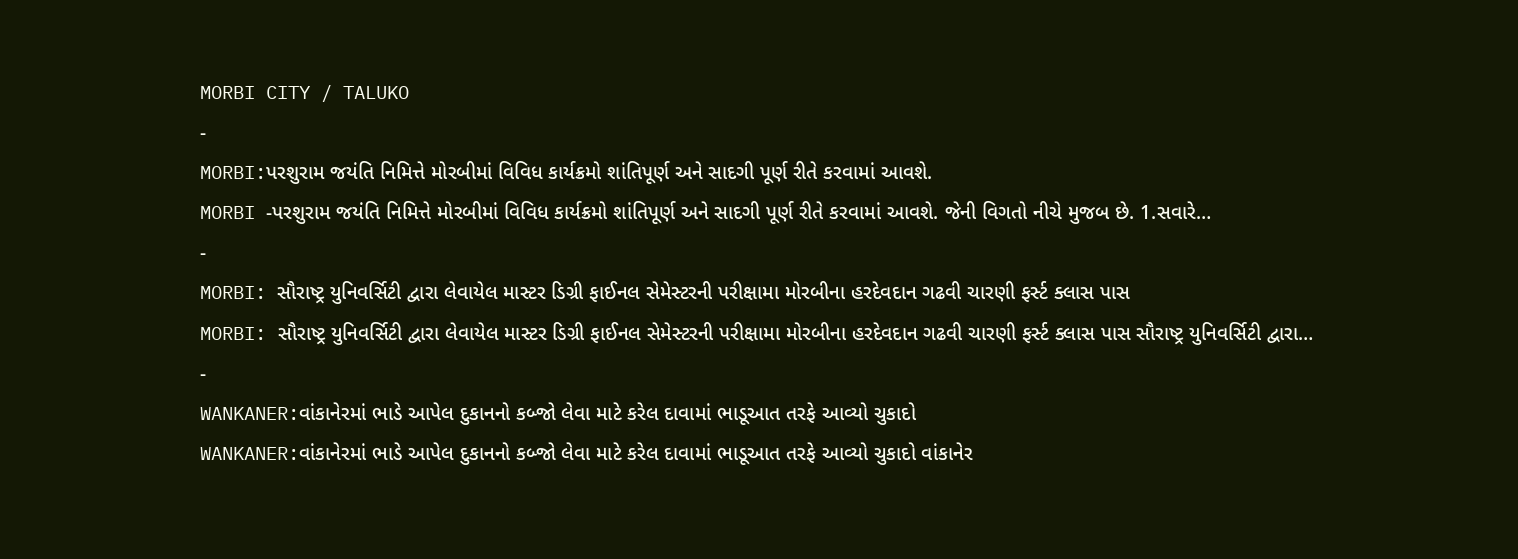MORBI CITY / TALUKO
-
MORBI:પરશુરામ જયંતિ નિમિત્તે મોરબીમાં વિવિધ કાર્યક્રમો શાંતિપૂર્ણ અને સાદગી પૂર્ણ રીતે કરવામાં આવશે.
MORBI -પરશુરામ જયંતિ નિમિત્તે મોરબીમાં વિવિધ કાર્યક્રમો શાંતિપૂર્ણ અને સાદગી પૂર્ણ રીતે કરવામાં આવશે. જેની વિગતો નીચે મુજબ છે. 1.સવારે…
-
MORBI: સૌરાષ્ટ્ર યુનિવર્સિટી દ્વારા લેવાયેલ માસ્ટર ડિગ્રી ફાઈનલ સેમેસ્ટરની પરીક્ષામા મોરબીના હરદેવદાન ગઢવી ચારણી ફર્સ્ટ ક્લાસ પાસ
MORBI: સૌરાષ્ટ્ર યુનિવર્સિટી દ્વારા લેવાયેલ માસ્ટર ડિગ્રી ફાઈનલ સેમેસ્ટરની પરીક્ષામા મોરબીના હરદેવદાન ગઢવી ચારણી ફર્સ્ટ ક્લાસ પાસ સૌરાષ્ટ્ર યુનિવર્સિટી દ્વારા…
-
WANKANER:વાંકાનેરમાં ભાડે આપેલ દુકાનનો કબ્જો લેવા માટે કરેલ દાવામાં ભાડૂઆત તરફે આવ્યો ચુકાદો
WANKANER:વાંકાનેરમાં ભાડે આપેલ દુકાનનો કબ્જો લેવા માટે કરેલ દાવામાં ભાડૂઆત તરફે આવ્યો ચુકાદો વાંકાનેર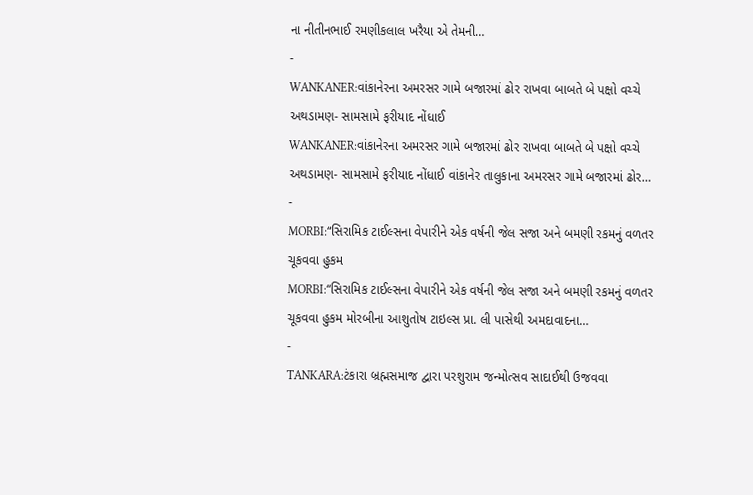ના નીતીનભાઈ રમણીકલાલ ખરૈયા એ તેમની…
-
WANKANER:વાંકાનેરના અમરસર ગામે બજારમાં ઢોર રાખવા બાબતે બે પક્ષો વચ્ચે અથડામણ- સામસામે ફરીયાદ નોંધાઈ
WANKANER:વાંકાનેરના અમરસર ગામે બજારમાં ઢોર રાખવા બાબતે બે પક્ષો વચ્ચે અથડામણ- સામસામે ફરીયાદ નોંધાઈ વાંકાનેર તાલુકાના અમરસર ગામે બજારમાં ઢોર…
-
MORBI:“સિરામિક ટાઈલ્સના વેપારીને એક વર્ષની જેલ સજા અને બમણી રકમનું વળતર ચૂકવવા હુકમ
MORBI:“સિરામિક ટાઈલ્સના વેપારીને એક વર્ષની જેલ સજા અને બમણી રકમનું વળતર ચૂકવવા હુકમ મોરબીના આશુતોષ ટાઇલ્સ પ્રા. લી પાસેથી અમદાવાદના…
-
TANKARA:ટંકારા બ્રહ્મસમાજ દ્વારા પરશુરામ જન્મોત્સવ સાદાઈથી ઉજવવા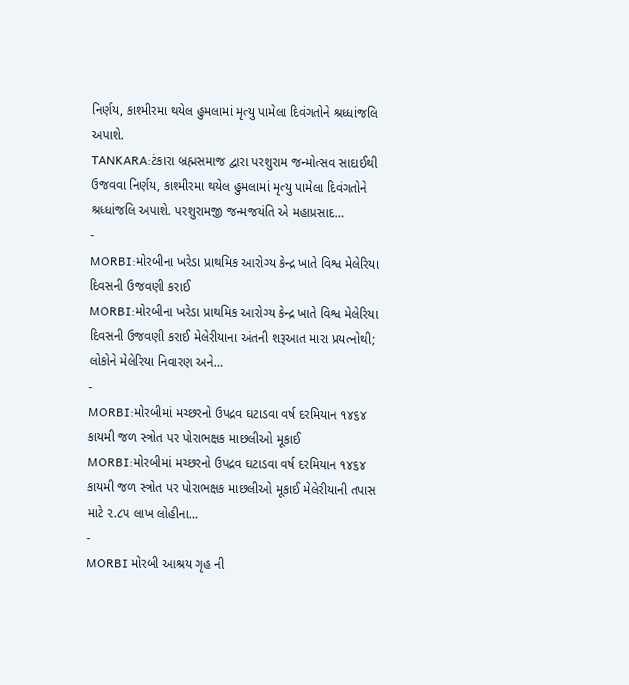નિર્ણય, કાશ્મીરમા થયેલ હુમલામાં મૃત્યુ પામેલા દિવંગતોને શ્રધ્ધાંજલિ અપાશે.
TANKARA:ટંકારા બ્રહ્મસમાજ દ્વારા પરશુરામ જન્મોત્સવ સાદાઈથી ઉજવવા નિર્ણય, કાશ્મીરમા થયેલ હુમલામાં મૃત્યુ પામેલા દિવંગતોને શ્રધ્ધાંજલિ અપાશે. પરશુરામજી જન્મજયંતિ એ મહાપ્રસાદ…
-
MORBI:મોરબીના ખરેડા પ્રાથમિક આરોગ્ય કેન્દ્ર ખાતે વિશ્વ મેલેરિયા દિવસની ઉજવણી કરાઈ
MORBI:મોરબીના ખરેડા પ્રાથમિક આરોગ્ય કેન્દ્ર ખાતે વિશ્વ મેલેરિયા દિવસની ઉજવણી કરાઈ મેલેરીયાના અંતની શરૂઆત મારા પ્રયત્નોથી; લોકોને મેલેરિયા નિવારણ અને…
-
MORBI:મોરબીમાં મચ્છરનો ઉપદ્રવ ઘટાડવા વર્ષ દરમિયાન ૧૪૬૪ કાયમી જળ સ્ત્રોત પર પોરાભક્ષક માછલીઓ મૂકાઈ
MORBI:મોરબીમાં મચ્છરનો ઉપદ્રવ ઘટાડવા વર્ષ દરમિયાન ૧૪૬૪ કાયમી જળ સ્ત્રોત પર પોરાભક્ષક માછલીઓ મૂકાઈ મેલેરીયાની તપાસ માટે ૨.૮૫ લાખ લોહીના…
-
MORBI મોરબી આશ્રય ગૃહ ની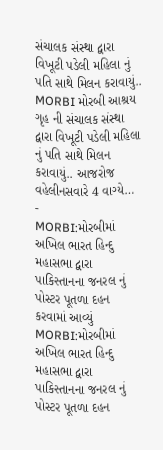સંચાલક સંસ્થા દ્વારા વિખૂટી પડેલી મહિલા નું પતિ સાથે મિલન કરાવાયું..
MORBI મોરબી આશ્રય ગૃહ ની સંચાલક સંસ્થા દ્વારા વિખૂટી પડેલી મહિલા નું પતિ સાથે મિલન કરાવાયું.. આજરોજ વહેલીનસવારે 4 વાગ્યે…
-
MORBI:મોરબીમાં અખિલ ભારત હિન્દુ મહાસભા દ્વારા પાકિસ્તાનના જનરલ નું પોસ્ટર પૂતળા દહન કરવામાં આવ્યું
MORBI:મોરબીમાં અખિલ ભારત હિન્દુ મહાસભા દ્વારા પાકિસ્તાનના જનરલ નું પોસ્ટર પૂતળા દહન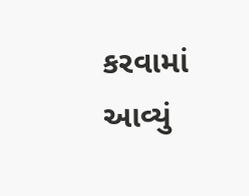કરવામાં આવ્યું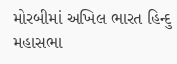મોરબીમાં અખિલ ભારત હિન્દુ મહાસભા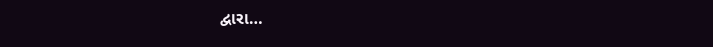દ્વારા…